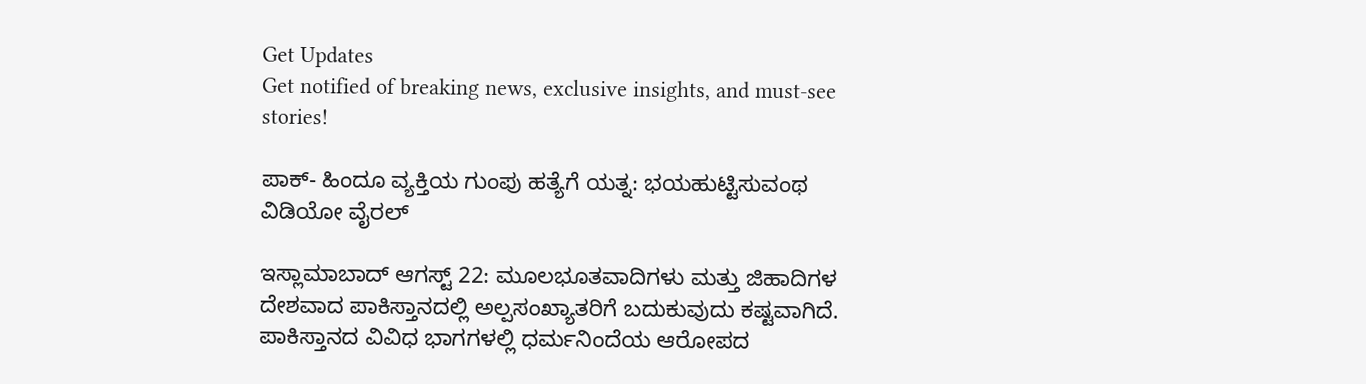Get Updates
Get notified of breaking news, exclusive insights, and must-see stories!

ಪಾಕ್- ಹಿಂದೂ ವ್ಯಕ್ತಿಯ ಗುಂಪು ಹತ್ಯೆಗೆ ಯತ್ನ: ಭಯಹುಟ್ಟಿಸುವಂಥ ವಿಡಿಯೋ ವೈರಲ್

ಇಸ್ಲಾಮಾಬಾದ್ ಆಗಸ್ಟ್ 22: ಮೂಲಭೂತವಾದಿಗಳು ಮತ್ತು ಜಿಹಾದಿಗಳ ದೇಶವಾದ ಪಾಕಿಸ್ತಾನದಲ್ಲಿ ಅಲ್ಪಸಂಖ್ಯಾತರಿಗೆ ಬದುಕುವುದು ಕಷ್ಟವಾಗಿದೆ. ಪಾಕಿಸ್ತಾನದ ವಿವಿಧ ಭಾಗಗಳಲ್ಲಿ ಧರ್ಮನಿಂದೆಯ ಆರೋಪದ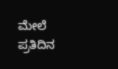ಮೇಲೆ ಪ್ರತಿದಿನ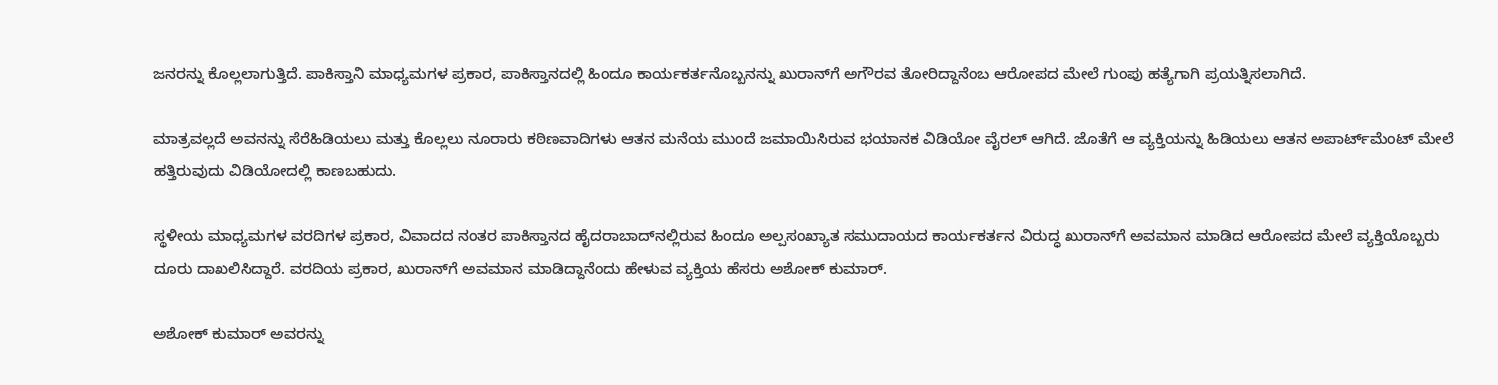ಜನರನ್ನು ಕೊಲ್ಲಲಾಗುತ್ತಿದೆ. ಪಾಕಿಸ್ತಾನಿ ಮಾಧ್ಯಮಗಳ ಪ್ರಕಾರ, ಪಾಕಿಸ್ತಾನದಲ್ಲಿ ಹಿಂದೂ ಕಾರ್ಯಕರ್ತನೊಬ್ಬನನ್ನು ಖುರಾನ್‌ಗೆ ಅಗೌರವ ತೋರಿದ್ದಾನೆಂಬ ಆರೋಪದ ಮೇಲೆ ಗುಂಪು ಹತ್ಯೆಗಾಗಿ ಪ್ರಯತ್ನಿಸಲಾಗಿದೆ.

ಮಾತ್ರವಲ್ಲದೆ ಅವನನ್ನು ಸೆರೆಹಿಡಿಯಲು ಮತ್ತು ಕೊಲ್ಲಲು ನೂರಾರು ಕಠಿಣವಾದಿಗಳು ಆತನ ಮನೆಯ ಮುಂದೆ ಜಮಾಯಿಸಿರುವ ಭಯಾನಕ ವಿಡಿಯೋ ವೈರಲ್ ಆಗಿದೆ. ಜೊತೆಗೆ ಆ ವ್ಯಕ್ತಿಯನ್ನು ಹಿಡಿಯಲು ಆತನ ಅಪಾರ್ಟ್‌ಮೆಂಟ್‌ ಮೇಲೆ ಹತ್ತಿರುವುದು ವಿಡಿಯೋದಲ್ಲಿ ಕಾಣಬಹುದು.

ಸ್ಥಳೀಯ ಮಾಧ್ಯಮಗಳ ವರದಿಗಳ ಪ್ರಕಾರ, ವಿವಾದದ ನಂತರ ಪಾಕಿಸ್ತಾನದ ಹೈದರಾಬಾದ್‌ನಲ್ಲಿರುವ ಹಿಂದೂ ಅಲ್ಪಸಂಖ್ಯಾತ ಸಮುದಾಯದ ಕಾರ್ಯಕರ್ತನ ವಿರುದ್ಧ ಖುರಾನ್‌ಗೆ ಅವಮಾನ ಮಾಡಿದ ಆರೋಪದ ಮೇಲೆ ವ್ಯಕ್ತಿಯೊಬ್ಬರು ದೂರು ದಾಖಲಿಸಿದ್ದಾರೆ. ವರದಿಯ ಪ್ರಕಾರ, ಖುರಾನ್‌ಗೆ ಅವಮಾನ ಮಾಡಿದ್ದಾನೆಂದು ಹೇಳುವ ವ್ಯಕ್ತಿಯ ಹೆಸರು ಅಶೋಕ್ ಕುಮಾರ್.

ಅಶೋಕ್ ಕುಮಾರ್ ಅವರನ್ನು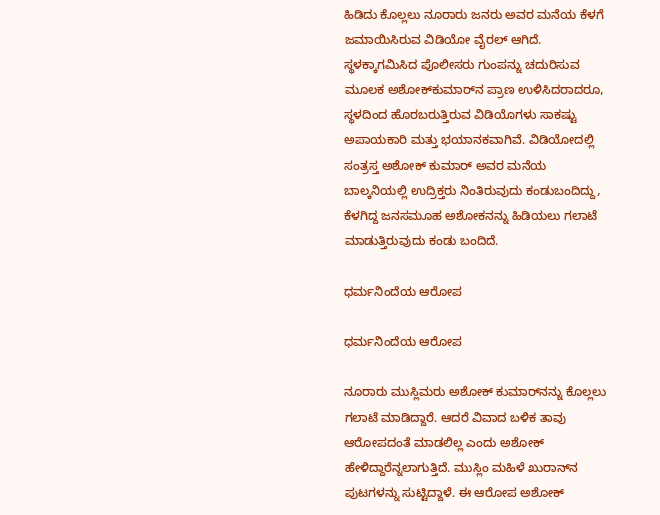ಹಿಡಿದು ಕೊಲ್ಲಲು ನೂರಾರು ಜನರು ಅವರ ಮನೆಯ ಕೆಳಗೆ ಜಮಾಯಿಸಿರುವ ವಿಡಿಯೋ ವೈರಲ್ ಆಗಿದೆ. ಸ್ಥಳಕ್ಕಾಗಮಿಸಿದ ಪೊಲೀಸರು ಗುಂಪನ್ನು ಚದುರಿಸುವ ಮೂಲಕ ಅಶೋಕ್‌ಕುಮಾರ್‌ನ ಪ್ರಾಣ ಉಳಿಸಿದರಾದರೂ, ಸ್ಥಳದಿಂದ ಹೊರಬರುತ್ತಿರುವ ವಿಡಿಯೊಗಳು ಸಾಕಷ್ಟು ಅಪಾಯಕಾರಿ ಮತ್ತು ಭಯಾನಕವಾಗಿವೆ. ವಿಡಿಯೋದಲ್ಲಿ ಸಂತ್ರಸ್ತ ಅಶೋಕ್ ಕುಮಾರ್ ಅವರ ಮನೆಯ ಬಾಲ್ಕನಿಯಲ್ಲಿ ಉದ್ರಿಕ್ತರು ನಿಂತಿರುವುದು ಕಂಡುಬಂದಿದ್ದು, ಕೆಳಗಿದ್ದ ಜನಸಮೂಹ ಅಶೋಕನನ್ನು ಹಿಡಿಯಲು ಗಲಾಟೆ ಮಾಡುತ್ತಿರುವುದು ಕಂಡು ಬಂದಿದೆ.

ಧರ್ಮನಿಂದೆಯ ಆರೋಪ

ಧರ್ಮನಿಂದೆಯ ಆರೋಪ

ನೂರಾರು ಮುಸ್ಲಿಮರು ಅಶೋಕ್ ಕುಮಾರ್‌ನನ್ನು ಕೊಲ್ಲಲು ಗಲಾಟೆ ಮಾಡಿದ್ದಾರೆ. ಆದರೆ ವಿವಾದ ಬಳಿಕ ತಾವು ಆರೋಪದಂತೆ ಮಾಡಲಿಲ್ಲ ಎಂದು ಅಶೋಕ್ ಹೇಳಿದ್ದಾರೆನ್ನಲಾಗುತ್ತಿದೆ. ಮುಸ್ಲಿಂ ಮಹಿಳೆ ಖುರಾನ್‌ನ ಪುಟಗಳನ್ನು ಸುಟ್ಟಿದ್ದಾಳೆ. ಈ ಆರೋಪ ಅಶೋಕ್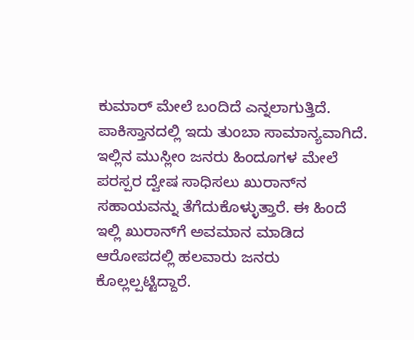ಕುಮಾರ್‌ ಮೇಲೆ ಬಂದಿದೆ ಎನ್ನಲಾಗುತ್ತಿದೆ. ಪಾಕಿಸ್ತಾನದಲ್ಲಿ ಇದು ತುಂಬಾ ಸಾಮಾನ್ಯವಾಗಿದೆ. ಇಲ್ಲಿನ ಮುಸ್ಲೀಂ ಜನರು ಹಿಂದೂಗಳ ಮೇಲೆ ಪರಸ್ಪರ ದ್ವೇಷ ಸಾಧಿಸಲು ಖುರಾನ್‌ನ ಸಹಾಯವನ್ನು ತೆಗೆದುಕೊಳ್ಳುತ್ತಾರೆ. ಈ ಹಿಂದೆ ಇಲ್ಲಿ ಖುರಾನ್‌ಗೆ ಅವಮಾನ ಮಾಡಿದ ಆರೋಪದಲ್ಲಿ ಹಲವಾರು ಜನರು ಕೊಲ್ಲಲ್ಪಟ್ಟಿದ್ದಾರೆ.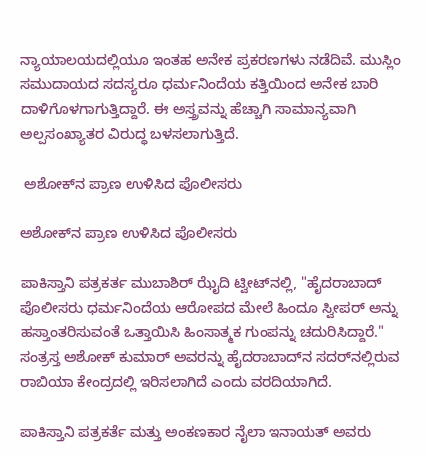ನ್ಯಾಯಾಲಯದಲ್ಲಿಯೂ ಇಂತಹ ಅನೇಕ ಪ್ರಕರಣಗಳು ನಡೆದಿವೆ. ಮುಸ್ಲಿಂ ಸಮುದಾಯದ ಸದಸ್ಯರೂ ಧರ್ಮನಿಂದೆಯ ಕತ್ತಿಯಿಂದ ಅನೇಕ ಬಾರಿ ದಾಳಿಗೊಳಗಾಗುತ್ತಿದ್ದಾರೆ. ಈ ಅಸ್ತ್ರವನ್ನು ಹೆಚ್ಚಾಗಿ ಸಾಮಾನ್ಯವಾಗಿ ಅಲ್ಪಸಂಖ್ಯಾತರ ವಿರುದ್ಧ ಬಳಸಲಾಗುತ್ತಿದೆ.

 ಅಶೋಕ್‌ನ ಪ್ರಾಣ ಉಳಿಸಿದ ಪೊಲೀಸರು

ಅಶೋಕ್‌ನ ಪ್ರಾಣ ಉಳಿಸಿದ ಪೊಲೀಸರು

ಪಾಕಿಸ್ತಾನಿ ಪತ್ರಕರ್ತ ಮುಬಾಶಿರ್ ಝೈದಿ ಟ್ವೀಟ್‌ನಲ್ಲಿ, "ಹೈದರಾಬಾದ್ ಪೊಲೀಸರು ಧರ್ಮನಿಂದೆಯ ಆರೋಪದ ಮೇಲೆ ಹಿಂದೂ ಸ್ವೀಪರ್ ಅನ್ನು ಹಸ್ತಾಂತರಿಸುವಂತೆ ಒತ್ತಾಯಿಸಿ ಹಿಂಸಾತ್ಮಕ ಗುಂಪನ್ನು ಚದುರಿಸಿದ್ದಾರೆ." ಸಂತ್ರಸ್ತ ಅಶೋಕ್ ಕುಮಾರ್ ಅವರನ್ನು ಹೈದರಾಬಾದ್‌ನ ಸದರ್‌ನಲ್ಲಿರುವ ರಾಬಿಯಾ ಕೇಂದ್ರದಲ್ಲಿ ಇರಿಸಲಾಗಿದೆ ಎಂದು ವರದಿಯಾಗಿದೆ.

ಪಾಕಿಸ್ತಾನಿ ಪತ್ರಕರ್ತೆ ಮತ್ತು ಅಂಕಣಕಾರ ನೈಲಾ ಇನಾಯತ್ ಅವರು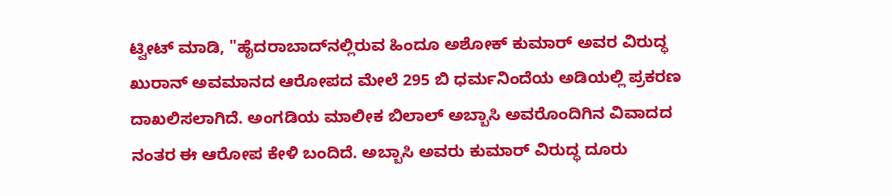ಟ್ವೀಟ್ ಮಾಡಿ, "ಹೈದರಾಬಾದ್‌ನಲ್ಲಿರುವ ಹಿಂದೂ ಅಶೋಕ್ ಕುಮಾರ್ ಅವರ ವಿರುದ್ಧ ಖುರಾನ್ ಅವಮಾನದ ಆರೋಪದ ಮೇಲೆ 295 ಬಿ ಧರ್ಮನಿಂದೆಯ ಅಡಿಯಲ್ಲಿ ಪ್ರಕರಣ ದಾಖಲಿಸಲಾಗಿದೆ. ಅಂಗಡಿಯ ಮಾಲೀಕ ಬಿಲಾಲ್ ಅಬ್ಬಾಸಿ ಅವರೊಂದಿಗಿನ ವಿವಾದದ ನಂತರ ಈ ಆರೋಪ ಕೇಳಿ ಬಂದಿದೆ. ಅಬ್ಬಾಸಿ ಅವರು ಕುಮಾರ್ ವಿರುದ್ಧ ದೂರು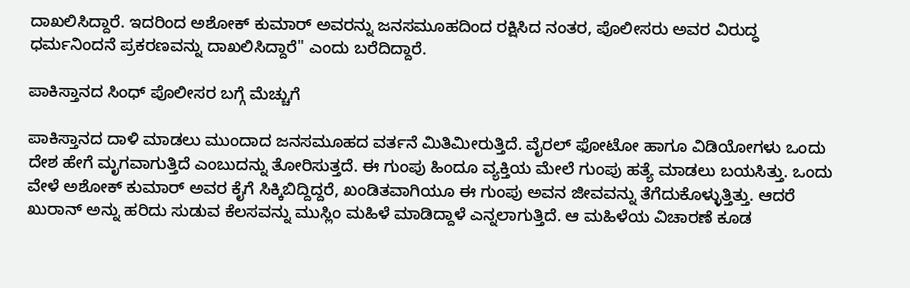ದಾಖಲಿಸಿದ್ದಾರೆ. ಇದರಿಂದ ಅಶೋಕ್ ಕುಮಾರ್ ಅವರನ್ನು ಜನಸಮೂಹದಿಂದ ರಕ್ಷಿಸಿದ ನಂತರ, ಪೊಲೀಸರು ಅವರ ವಿರುದ್ಧ ಧರ್ಮನಿಂದನೆ ಪ್ರಕರಣವನ್ನು ದಾಖಲಿಸಿದ್ದಾರೆ'' ಎಂದು ಬರೆದಿದ್ದಾರೆ.

ಪಾಕಿಸ್ತಾನದ ಸಿಂಧ್ ಪೊಲೀಸರ ಬಗ್ಗೆ ಮೆಚ್ಚುಗೆ

ಪಾಕಿಸ್ತಾನದ ದಾಳಿ ಮಾಡಲು ಮುಂದಾದ ಜನಸಮೂಹದ ವರ್ತನೆ ಮಿತಿಮೀರುತ್ತಿದೆ. ವೈರಲ್ ಫೋಟೋ ಹಾಗೂ ವಿಡಿಯೋಗಳು ಒಂದು ದೇಶ ಹೇಗೆ ಮೃಗವಾಗುತ್ತಿದೆ ಎಂಬುದನ್ನು ತೋರಿಸುತ್ತದೆ. ಈ ಗುಂಪು ಹಿಂದೂ ವ್ಯಕ್ತಿಯ ಮೇಲೆ ಗುಂಪು ಹತ್ಯೆ ಮಾಡಲು ಬಯಸಿತ್ತು. ಒಂದು ವೇಳೆ ಅಶೋಕ್ ಕುಮಾರ್ ಅವರ ಕೈಗೆ ಸಿಕ್ಕಿಬಿದ್ದಿದ್ದರೆ, ಖಂಡಿತವಾಗಿಯೂ ಈ ಗುಂಪು ಅವನ ಜೀವವನ್ನು ತೆಗೆದುಕೊಳ್ಳುತ್ತಿತ್ತು. ಆದರೆ ಖುರಾನ್ ಅನ್ನು ಹರಿದು ಸುಡುವ ಕೆಲಸವನ್ನು ಮುಸ್ಲಿಂ ಮಹಿಳೆ ಮಾಡಿದ್ದಾಳೆ ಎನ್ನಲಾಗುತ್ತಿದೆ. ಆ ಮಹಿಳೆಯ ವಿಚಾರಣೆ ಕೂಡ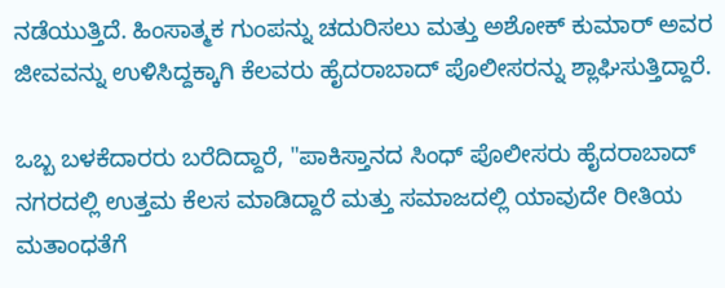ನಡೆಯುತ್ತಿದೆ. ಹಿಂಸಾತ್ಮಕ ಗುಂಪನ್ನು ಚದುರಿಸಲು ಮತ್ತು ಅಶೋಕ್ ಕುಮಾರ್ ಅವರ ಜೀವವನ್ನು ಉಳಿಸಿದ್ದಕ್ಕಾಗಿ ಕೆಲವರು ಹೈದರಾಬಾದ್ ಪೊಲೀಸರನ್ನು ಶ್ಲಾಘಿಸುತ್ತಿದ್ದಾರೆ.

ಒಬ್ಬ ಬಳಕೆದಾರರು ಬರೆದಿದ್ದಾರೆ, "ಪಾಕಿಸ್ತಾನದ ಸಿಂಧ್ ಪೊಲೀಸರು ಹೈದರಾಬಾದ್ ನಗರದಲ್ಲಿ ಉತ್ತಮ ಕೆಲಸ ಮಾಡಿದ್ದಾರೆ ಮತ್ತು ಸಮಾಜದಲ್ಲಿ ಯಾವುದೇ ರೀತಿಯ ಮತಾಂಧತೆಗೆ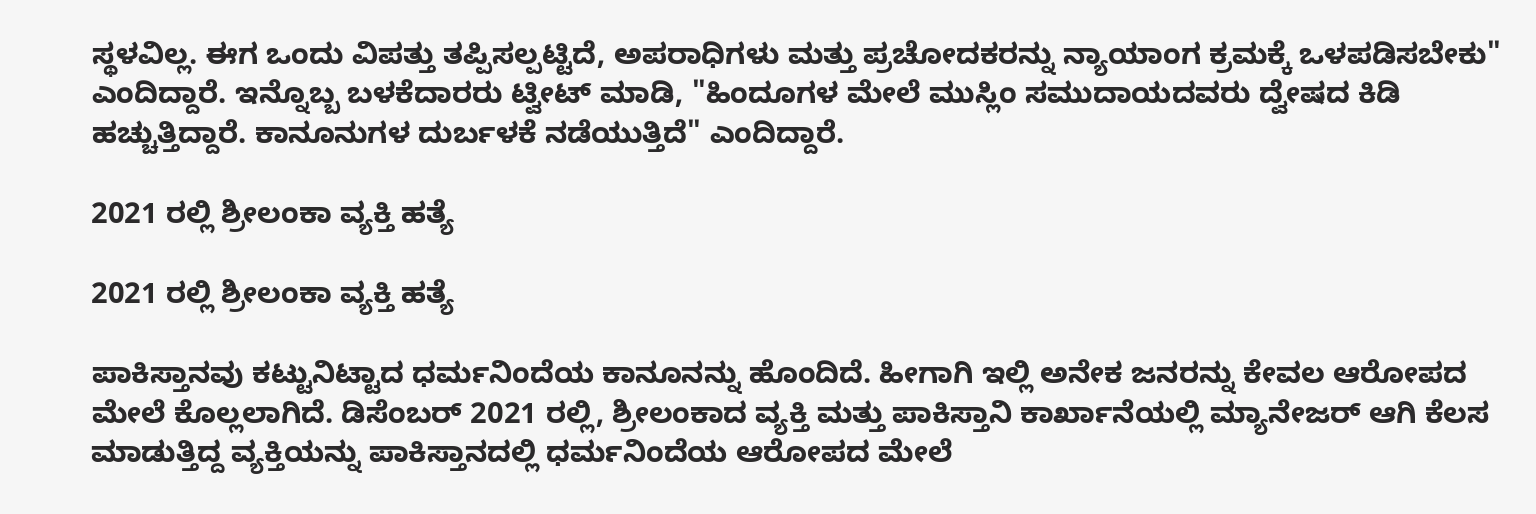ಸ್ಥಳವಿಲ್ಲ. ಈಗ ಒಂದು ವಿಪತ್ತು ತಪ್ಪಿಸಲ್ಪಟ್ಟಿದೆ, ಅಪರಾಧಿಗಳು ಮತ್ತು ಪ್ರಚೋದಕರನ್ನು ನ್ಯಾಯಾಂಗ ಕ್ರಮಕ್ಕೆ ಒಳಪಡಿಸಬೇಕು" ಎಂದಿದ್ದಾರೆ. ಇನ್ನೊಬ್ಬ ಬಳಕೆದಾರರು ಟ್ವೀಟ್ ಮಾಡಿ, "ಹಿಂದೂಗಳ ಮೇಲೆ ಮುಸ್ಲಿಂ ಸಮುದಾಯದವರು ದ್ವೇಷದ ಕಿಡಿ ಹಚ್ಚುತ್ತಿದ್ದಾರೆ. ಕಾನೂನುಗಳ ದುರ್ಬಳಕೆ ನಡೆಯುತ್ತಿದೆ" ಎಂದಿದ್ದಾರೆ.

2021 ರಲ್ಲಿ ಶ್ರೀಲಂಕಾ ವ್ಯಕ್ತಿ ಹತ್ಯೆ

2021 ರಲ್ಲಿ ಶ್ರೀಲಂಕಾ ವ್ಯಕ್ತಿ ಹತ್ಯೆ

ಪಾಕಿಸ್ತಾನವು ಕಟ್ಟುನಿಟ್ಟಾದ ಧರ್ಮನಿಂದೆಯ ಕಾನೂನನ್ನು ಹೊಂದಿದೆ. ಹೀಗಾಗಿ ಇಲ್ಲಿ ಅನೇಕ ಜನರನ್ನು ಕೇವಲ ಆರೋಪದ ಮೇಲೆ ಕೊಲ್ಲಲಾಗಿದೆ. ಡಿಸೆಂಬರ್ 2021 ರಲ್ಲಿ, ಶ್ರೀಲಂಕಾದ ವ್ಯಕ್ತಿ ಮತ್ತು ಪಾಕಿಸ್ತಾನಿ ಕಾರ್ಖಾನೆಯಲ್ಲಿ ಮ್ಯಾನೇಜರ್ ಆಗಿ ಕೆಲಸ ಮಾಡುತ್ತಿದ್ದ ವ್ಯಕ್ತಿಯನ್ನು ಪಾಕಿಸ್ತಾನದಲ್ಲಿ ಧರ್ಮನಿಂದೆಯ ಆರೋಪದ ಮೇಲೆ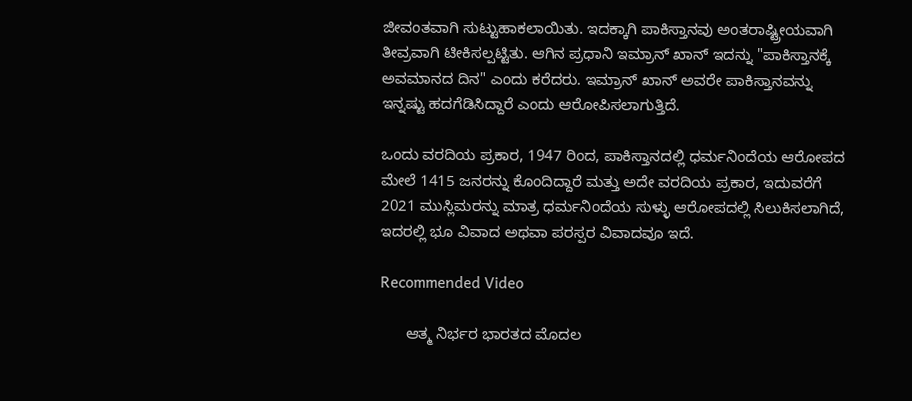ಜೀವಂತವಾಗಿ ಸುಟ್ಟುಹಾಕಲಾಯಿತು. ಇದಕ್ಕಾಗಿ ಪಾಕಿಸ್ತಾನವು ಅಂತರಾಷ್ಟ್ರೀಯವಾಗಿ ತೀವ್ರವಾಗಿ ಟೀಕಿಸಲ್ಪಟ್ಟಿತು. ಆಗಿನ ಪ್ರಧಾನಿ ಇಮ್ರಾನ್ ಖಾನ್ ಇದನ್ನು "ಪಾಕಿಸ್ತಾನಕ್ಕೆ ಅವಮಾನದ ದಿನ" ಎಂದು ಕರೆದರು. ಇಮ್ರಾನ್ ಖಾನ್ ಅವರೇ ಪಾಕಿಸ್ತಾನವನ್ನು ಇನ್ನಷ್ಟು ಹದಗೆಡಿಸಿದ್ದಾರೆ ಎಂದು ಆರೋಪಿಸಲಾಗುತ್ತಿದೆ.

ಒಂದು ವರದಿಯ ಪ್ರಕಾರ, 1947 ರಿಂದ, ಪಾಕಿಸ್ತಾನದಲ್ಲಿ ಧರ್ಮನಿಂದೆಯ ಆರೋಪದ ಮೇಲೆ 1415 ಜನರನ್ನು ಕೊಂದಿದ್ದಾರೆ ಮತ್ತು ಅದೇ ವರದಿಯ ಪ್ರಕಾರ, ಇದುವರೆಗೆ 2021 ಮುಸ್ಲಿಮರನ್ನು ಮಾತ್ರ ಧರ್ಮನಿಂದೆಯ ಸುಳ್ಳು ಆರೋಪದಲ್ಲಿ ಸಿಲುಕಿಸಲಾಗಿದೆ, ಇದರಲ್ಲಿ ಭೂ ವಿವಾದ ಅಥವಾ ಪರಸ್ಪರ ವಿವಾದವೂ ಇದೆ.

Recommended Video

      ಆತ್ಮ ನಿರ್ಭರ ಭಾರತದ ಮೊದಲ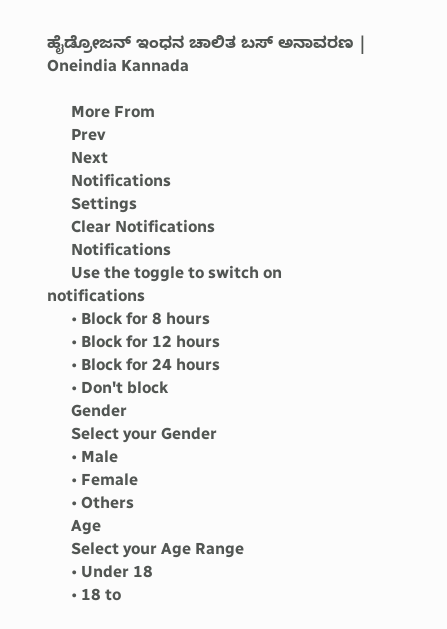ಹೈಡ್ರೋಜನ್ ಇಂಧನ ಚಾಲಿತ ಬಸ್ ಅನಾವರಣ | Oneindia Kannada

      More From
      Prev
      Next
      Notifications
      Settings
      Clear Notifications
      Notifications
      Use the toggle to switch on notifications
      • Block for 8 hours
      • Block for 12 hours
      • Block for 24 hours
      • Don't block
      Gender
      Select your Gender
      • Male
      • Female
      • Others
      Age
      Select your Age Range
      • Under 18
      • 18 to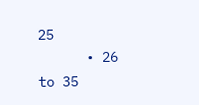25
      • 26 to 35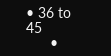• 36 to 45
      •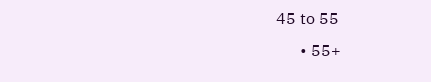45 to 55
      • 55+